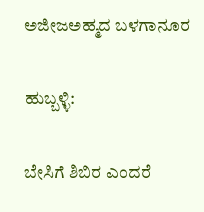ಅಜೀಜಅಹ್ಮದ ಬಳಗಾನೂರ

ಹುಬ್ಬಳ್ಳಿ:

ಬೇಸಿಗೆ ಶಿಬಿರ ಎಂದರೆ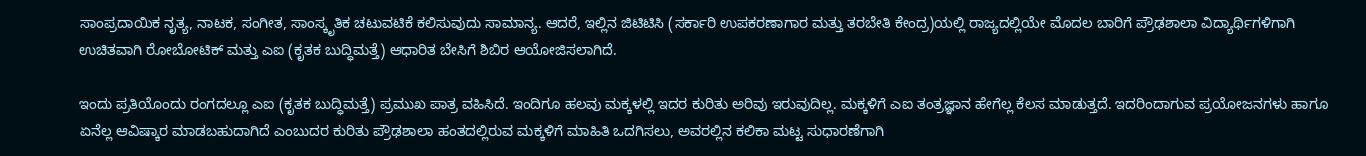ಸಾಂಪ್ರದಾಯಿಕ ನೃತ್ಯ, ನಾಟಕ, ಸಂಗೀತ, ಸಾಂಸ್ಕೃತಿಕ ಚಟುವಟಿಕೆ ಕಲಿಸುವುದು ಸಾಮಾನ್ಯ. ಆದರೆ, ಇಲ್ಲಿನ ಜಿಟಿಟಿಸಿ (ಸರ್ಕಾರಿ ಉಪಕರಣಾಗಾರ ಮತ್ತು ತರಬೇತಿ ಕೇಂದ್ರ)ಯಲ್ಲಿ ರಾಜ್ಯದಲ್ಲಿಯೇ ಮೊದಲ ಬಾರಿಗೆ ಪ್ರೌಢಶಾಲಾ ವಿದ್ಯಾರ್ಥಿಗಳಿಗಾಗಿ ಉಚಿತವಾಗಿ ರೋಬೋಟಿಕ್‌ ಮತ್ತು ಎಐ (ಕೃತಕ ಬುದ್ಧಿಮತ್ತೆ) ಆಧಾರಿತ ಬೇಸಿಗೆ ಶಿಬಿರ ಆಯೋಜಿಸಲಾಗಿದೆ.

ಇಂದು ಪ್ರತಿಯೊಂದು ರಂಗದಲ್ಲೂ ಎಐ (ಕೃತಕ ಬುದ್ಧಿಮತ್ತೆ) ಪ್ರಮುಖ ಪಾತ್ರ ವಹಿಸಿದೆ. ಇಂದಿಗೂ ಹಲವು ಮಕ್ಕಳಲ್ಲಿ ಇದರ ಕುರಿತು ಅರಿವು ಇರುವುದಿಲ್ಲ. ಮಕ್ಕಳಿಗೆ ಎಐ ತಂತ್ರಜ್ಞಾನ ಹೇಗೆಲ್ಲ ಕೆಲಸ ಮಾಡುತ್ತದೆ. ಇದರಿಂದಾಗುವ ಪ್ರಯೋಜನಗಳು ಹಾಗೂ ಏನೆಲ್ಲ ಆವಿಷ್ಕಾರ ಮಾಡಬಹುದಾಗಿದೆ ಎಂಬುದರ ಕುರಿತು ಪ್ರೌಢಶಾಲಾ ಹಂತದಲ್ಲಿರುವ ಮಕ್ಕಳಿಗೆ ಮಾಹಿತಿ ಒದಗಿಸಲು, ಅವರಲ್ಲಿನ ಕಲಿಕಾ ಮಟ್ಟ ಸುಧಾರಣೆಗಾಗಿ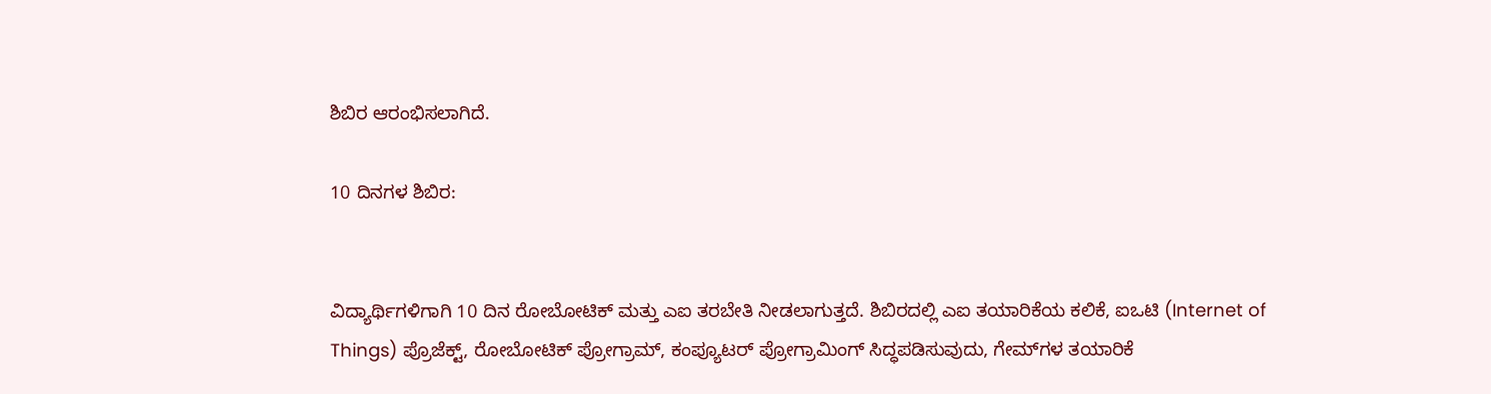ಶಿಬಿರ ಆರಂಭಿಸಲಾಗಿದೆ.

10 ದಿನಗಳ ಶಿಬಿರ:


ವಿದ್ಯಾರ್ಥಿಗಳಿಗಾಗಿ 10 ದಿನ ರೋಬೋಟಿಕ್‌ ಮತ್ತು ಎಐ ತರಬೇತಿ ನೀಡಲಾಗುತ್ತದೆ. ಶಿಬಿರದಲ್ಲಿ ಎಐ ತಯಾರಿಕೆಯ ಕಲಿಕೆ, ಐಒಟಿ (Internet of Things) ಪ್ರೊಜೆಕ್ಟ್, ರೋಬೋಟಿಕ್‌ ಪ್ರೋಗ್ರಾಮ್, ಕಂಪ್ಯೂಟರ್‌ ಪ್ರೋಗ್ರಾಮಿಂಗ್ ಸಿದ್ಧಪಡಿಸುವುದು, ಗೇಮ್‌ಗಳ ತಯಾರಿಕೆ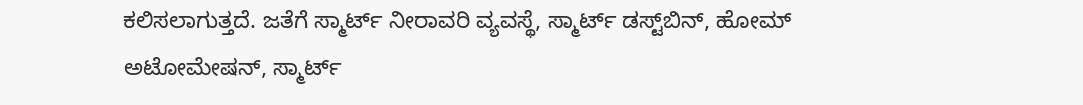ಕಲಿಸಲಾಗುತ್ತದೆ. ಜತೆಗೆ ಸ್ಮಾರ್ಟ್‌ ನೀರಾವರಿ ವ್ಯವಸ್ಥೆ, ಸ್ಮಾರ್ಟ್‌ ಡಸ್ಟ್‌ಬಿನ್‌, ಹೋಮ್‌ ಅಟೋಮೇಷನ್, ಸ್ಮಾರ್ಟ್‌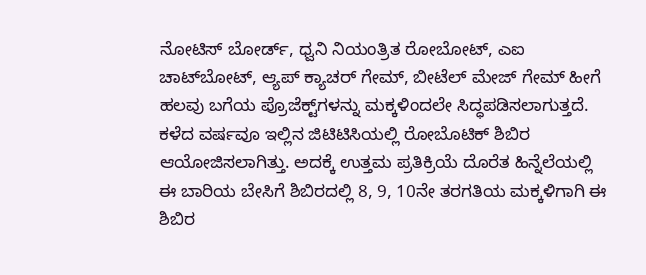ನೋಟಿಸ್‌ ಬೋರ್ಡ್, ಧ್ವನಿ ನಿಯಂತ್ರಿತ ರೋಬೋಟ್, ಎಐ ಚಾಟ್‌ಬೋಟ್‌, ಆ್ಯಪ್‌ ಕ್ಯಾಚರ್‌ ಗೇಮ್, ಬೀಟೆಲ್‌ ಮೇಜ್‌ ಗೇಮ್‌ ಹೀಗೆ ಹಲವು ಬಗೆಯ ಪ್ರೊಜೆಕ್ಟ್‌ಗಳನ್ನು ಮಕ್ಕಳಿಂದಲೇ ಸಿದ್ಧಪಡಿಸಲಾಗುತ್ತದೆ. ಕಳೆದ ವರ್ಷವೂ ಇಲ್ಲಿನ ಜಿಟಿಟಿಸಿಯಲ್ಲಿ ರೋಬೊಟಿಕ್‌ ಶಿಬಿರ ಆಯೋಜಿಸಲಾಗಿತ್ತು. ಅದಕ್ಕೆ ಉತ್ತಮ ಪ್ರತಿಕ್ರಿಯೆ ದೊರೆತ ಹಿನ್ನೆಲೆಯಲ್ಲಿ ಈ ಬಾರಿಯ ಬೇಸಿಗೆ ಶಿಬಿರದಲ್ಲಿ 8, 9, 10ನೇ ತರಗತಿಯ ಮಕ್ಕಳಿಗಾಗಿ ಈ ಶಿಬಿರ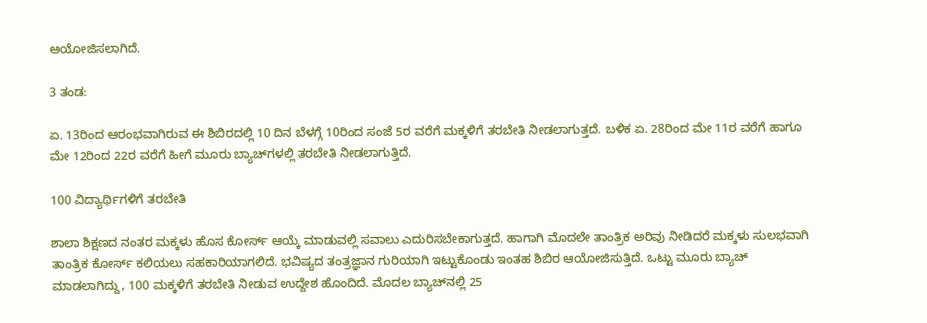ಆಯೋಜಿಸಲಾಗಿದೆ.

3 ತಂಡ:

ಏ. 13ರಿಂದ ಆರಂಭವಾಗಿರುವ ಈ ಶಿಬಿರದಲ್ಲಿ 10 ದಿನ ಬೆಳಗ್ಗೆ 10ರಿಂದ ಸಂಜೆ 5ರ ವರೆಗೆ ಮಕ್ಕಳಿಗೆ ತರಬೇತಿ ನೀಡಲಾಗುತ್ತದೆ. ಬಳಿಕ ಏ. 28ರಿಂದ ಮೇ 11ರ ವರೆಗೆ ಹಾಗೂ ಮೇ 12ರಿಂದ 22ರ ವರೆಗೆ ಹೀಗೆ ಮೂರು ಬ್ಯಾಚ್‌ಗಳಲ್ಲಿ ತರಬೇತಿ ನೀಡಲಾಗುತ್ತಿದೆ.

100 ವಿದ್ಯಾರ್ಥಿಗಳಿಗೆ ತರಬೇತಿ

ಶಾಲಾ ಶಿಕ್ಷಣದ ನಂತರ ಮಕ್ಕಳು ಹೊಸ ಕೋರ್ಸ್‌ ಆಯ್ಕೆ ಮಾಡುವಲ್ಲಿ ಸವಾಲು ಎದುರಿಸಬೇಕಾಗುತ್ತದೆ. ಹಾಗಾಗಿ ಮೊದಲೇ ತಾಂತ್ರಿಕ ಅರಿವು ನೀಡಿದರೆ ಮಕ್ಕಳು ಸುಲಭವಾಗಿ ತಾಂತ್ರಿಕ ಕೋರ್ಸ್‌ ಕಲಿಯಲು ಸಹಕಾರಿಯಾಗಲಿದೆ. ಭವಿಷ್ಯದ ತಂತ್ರಜ್ಞಾನ ಗುರಿಯಾಗಿ ಇಟ್ಟುಕೊಂಡು ಇಂತಹ ಶಿಬಿರ ಆಯೋಜಿಸುತ್ತಿದೆ. ಒಟ್ಟು ಮೂರು ಬ್ಯಾಚ್‌ ಮಾಡಲಾಗಿದ್ದು, 100 ಮಕ್ಕಳಿಗೆ ತರಬೇತಿ ನೀಡುವ ಉದ್ದೇಶ ಹೊಂದಿದೆ. ಮೊದಲ ಬ್ಯಾಚ್‌ನಲ್ಲಿ 25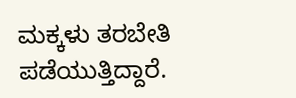ಮಕ್ಕಳು ತರಬೇತಿ ಪಡೆಯುತ್ತಿದ್ದಾರೆ.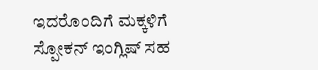ಇದರೊಂದಿಗೆ ಮಕ್ಕಳಿಗೆ ಸ್ಪೋಕನ್ ಇಂಗ್ಲಿಷ್ ಸಹ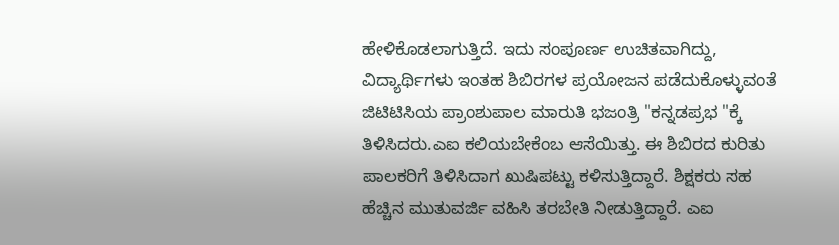ಹೇಳಿಕೊಡಲಾಗುತ್ತಿದೆ. ಇದು ಸಂಪೂರ್ಣ ಉಚಿತವಾಗಿದ್ದು, ವಿದ್ಯಾರ್ಥಿಗಳು ಇಂತಹ ಶಿಬಿರಗಳ ಪ್ರಯೋಜನ ಪಡೆದುಕೊಳ್ಳುವಂತೆ ಜಿಟಿಟಿಸಿಯ ಪ್ರಾಂಶುಪಾಲ ಮಾರುತಿ ಭಜಂತ್ರಿ "ಕನ್ನಡಪ್ರಭ "ಕ್ಕೆ ತಿಳಿಸಿದರು.ಎಐ ಕಲಿಯಬೇಕೆಂಬ ಆಸೆಯಿತ್ತು. ಈ ಶಿಬಿರದ ಕುರಿತು ಪಾಲಕರಿಗೆ ತಿಳಿಸಿದಾಗ ಖುಷಿಪಟ್ಟು ಕಳಿಸುತ್ತಿದ್ದಾರೆ. ಶಿಕ್ಷಕರು ಸಹ ಹೆಚ್ಚಿನ ಮುತುವರ್ಜಿ ವಹಿಸಿ ತರಬೇತಿ ನೀಡುತ್ತಿದ್ದಾರೆ. ಎಐ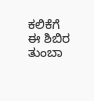ಕಲಿಕೆಗೆ ಈ ಶಿಬಿರ ತುಂಬಾ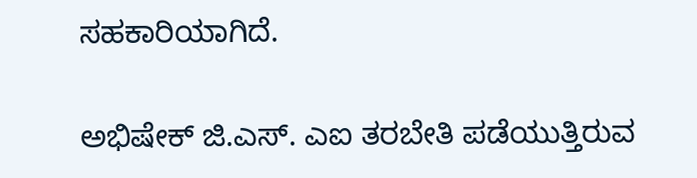ಸಹಕಾರಿಯಾಗಿದೆ.

ಅಭಿಷೇಕ್‌ ಜಿ.ಎಸ್‌. ಎಐ ತರಬೇತಿ ಪಡೆಯುತ್ತಿರುವ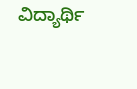ವಿದ್ಯಾರ್ಥಿ